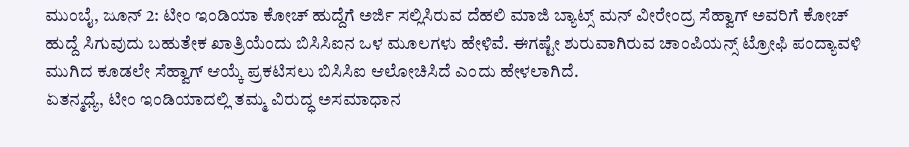ಮುಂಬೈ, ಜೂನ್ 2: ಟೀಂ ಇಂಡಿಯಾ ಕೋಚ್ ಹುದ್ದೆಗೆ ಅರ್ಜಿ ಸಲ್ಲಿಸಿರುವ ದೆಹಲಿ ಮಾಜಿ ಬ್ಯಾಟ್ಸ್ ಮನ್ ವೀರೇಂದ್ರ ಸೆಹ್ವಾಗ್ ಅವರಿಗೆ ಕೋಚ್ ಹುದ್ದೆ ಸಿಗುವುದು ಬಹುತೇಕ ಖಾತ್ರಿಯೆಂದು ಬಿಸಿಸಿಐನ ಒಳ ಮೂಲಗಳು ಹೇಳಿವೆ. ಈಗಷ್ಟೇ ಶುರುವಾಗಿರುವ ಚಾಂಪಿಯನ್ಸ್ ಟ್ರೋಫಿ ಪಂದ್ಯಾವಳಿ ಮುಗಿದ ಕೂಡಲೇ ಸೆಹ್ವಾಗ್ ಆಯ್ಕೆ ಪ್ರಕಟಿಸಲು ಬಿಸಿಸಿಐ ಆಲೋಚಿಸಿದೆ ಎಂದು ಹೇಳಲಾಗಿದೆ.
ಏತನ್ಮಧ್ಯೆ, ಟೀಂ ಇಂಡಿಯಾದಲ್ಲಿ ತಮ್ಮ ವಿರುದ್ಧ ಅಸಮಾಧಾನ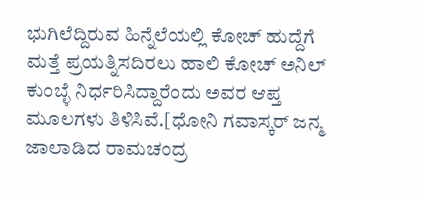ಭುಗಿಲೆದ್ದಿರುವ ಹಿನ್ನೆಲೆಯಲ್ಲಿ ಕೋಚ್ ಹುದ್ದೆಗೆ ಮತ್ತೆ ಪ್ರಯತ್ನಿಸದಿರಲು ಹಾಲಿ ಕೋಚ್ ಅನಿಲ್ ಕುಂಬ್ಳೆ ನಿರ್ಧರಿಸಿದ್ದಾರೆಂದು ಅವರ ಆಪ್ತ ಮೂಲಗಳು ತಿಳಿಸಿವೆ.[ಧೋನಿ ಗವಾಸ್ಕರ್ ಜನ್ಮ ಜಾಲಾಡಿದ ರಾಮಚಂದ್ರ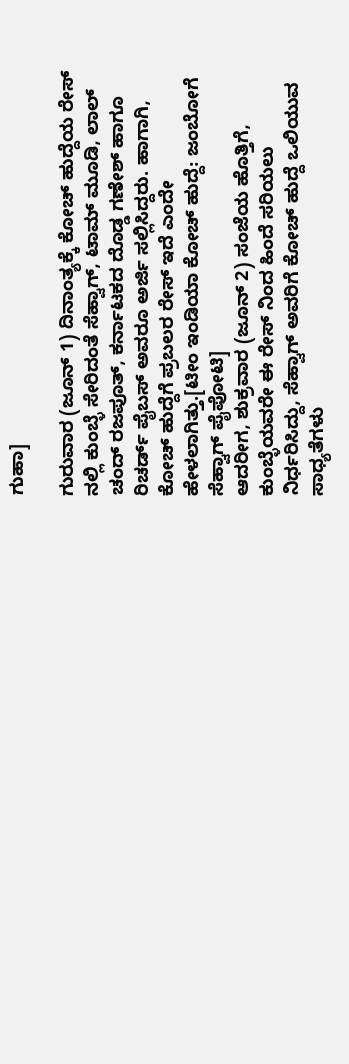ಗುಹಾ]

ಗುರುವಾರ (ಜೂನ್ 1) ದಿನಾಂತ್ಯಕ್ಕೆ ಕೋಚ್ ಹುದ್ದೆಯ ರೇಸ್ ನಲ್ಲಿ ಕುಂಬ್ಳೆ ಸೇರಿದಂತೆ ಸೆಹ್ವಾಗ್, ಟಾಮ್ ಮೂಡಿ, ಲಾಲ್ ಚಂದ್ ರಜಪೂತ್, ಕರ್ನಾಟಕದ ದೊಡ್ಡ ಗಣೇಶ್ ಹಾಗೂ ರಿಚರ್ಡ್ ಪೈಬಸ್ ಅವರೂ ಅರ್ಜಿ ಸಲ್ಲಿಸಿದ್ದರು. ಹಾಗಾಗಿ, ಕೋಚ್ ಹುದ್ದೆಗೆ ಪ್ರಬಲರ ರೇಸ್ ಇದೆ ಎಂದೇ ಹೇಳಲಾಗಿತ್ತು.[ಟೀಂ ಇಂಡಿಯಾ ಕೋಚ್ ಹುದ್ದೆ: ಜಂಬೋಗೆ ಸೆಹ್ವಾಗ್ ಪೈಪೋಟಿ]
ಆದರೀಗ, ಶುಕ್ರವಾರ (ಜೂನ್ 2) ಸಂಜೆಯ ಹೊತ್ತಿಗೆ, ಕುಂಬ್ಳೆಯವರೇ ಈ ರೇಸ್ ನಿಂದ ಹಿಂದೆ ಸರಿಯಲು ನಿರ್ಧರಿಸಿದ್ದು, ಸೆಹ್ವಾಗ್ ಅವರಿಗೆ ಕೋಚ್ ಹುದ್ದೆ ಒಲಿಯುವ ಸಾಧ್ಯತೆಗಳು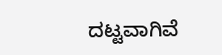ದಟ್ಟವಾಗಿವೆ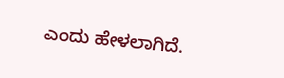ಎಂದು ಹೇಳಲಾಗಿದೆ.